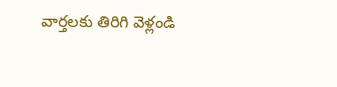వార్తలకు తిరిగి వెళ్లండి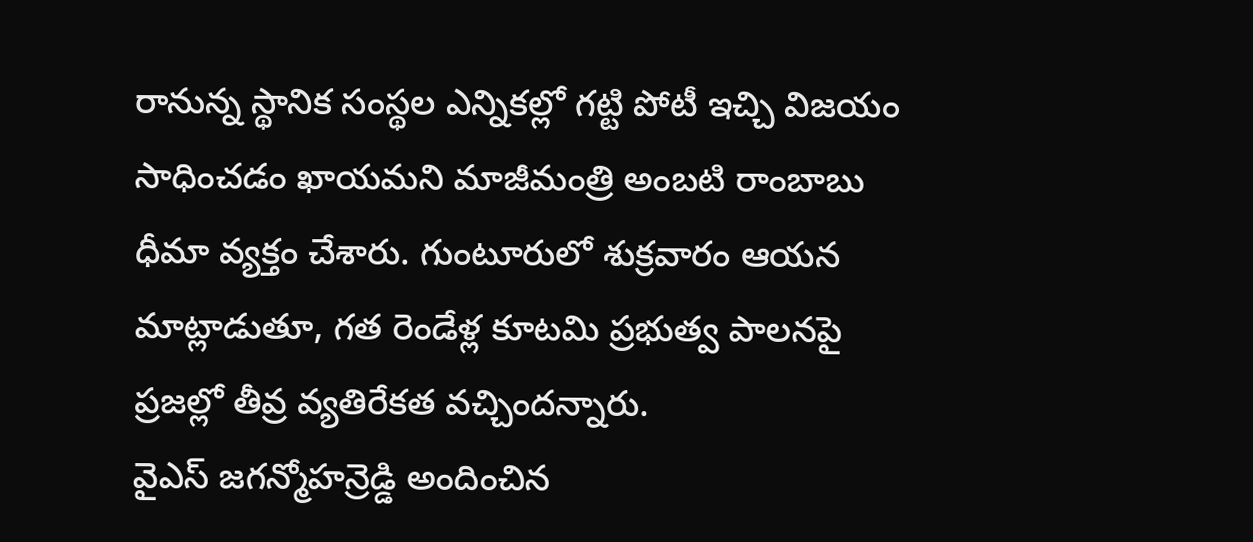రానున్న స్థానిక సంస్థల ఎన్నికల్లో గట్టి పోటీ ఇచ్చి విజయం సాధించడం ఖాయమని మాజీమంత్రి అంబటి రాంబాబు ధీమా వ్యక్తం చేశారు. గుంటూరులో శుక్రవారం ఆయన మాట్లాడుతూ, గత రెండేళ్ల కూటమి ప్రభుత్వ పాలనపై ప్రజల్లో తీవ్ర వ్యతిరేకత వచ్చిందన్నారు.
వైఎస్ జగన్మోహన్రెడ్డి అందించిన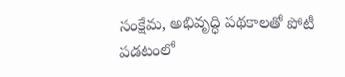సంక్షేమ, అభివృద్ధి పథకాలతో పోటీ పడటంలో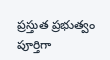ప్రస్తుత ప్రభుత్వం పూర్తిగా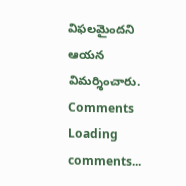విఫలమైందని ఆయన విమర్శించారు.
Comments
Loading comments...